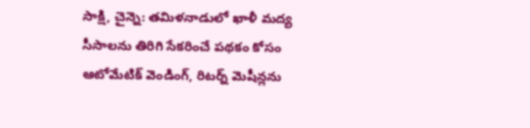సాక్షి, చైన్నె: తమిళనాడులో ఖాళీ మద్య సీసాలను తిరిగి సేకరించే పథకం కోసం ఆటోమేటిక్ వెండింగ్, రిటర్న్ మెషీన్లను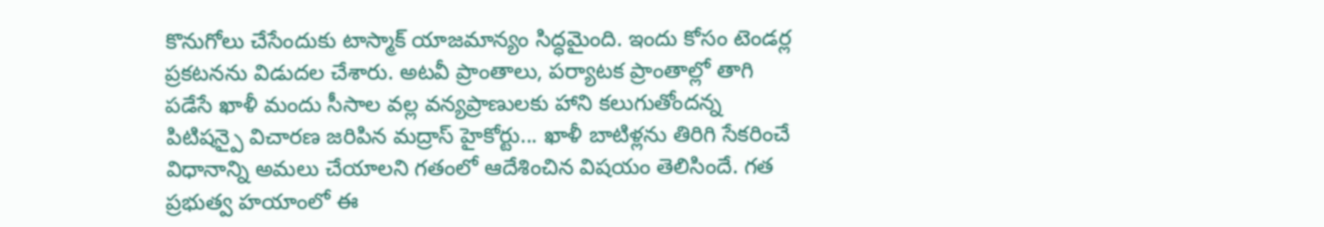కొనుగోలు చేసేందుకు టాస్మాక్ యాజమాన్యం సిద్ధమైంది. ఇందు కోసం టెండర్ల ప్రకటనను విడుదల చేశారు. అటవీ ప్రాంతాలు, పర్యాటక ప్రాంతాల్లో తాగి పడేసే ఖాళీ మందు సీసాల వల్ల వన్యప్రాణులకు హాని కలుగుతోందన్న పిటిషన్పై విచారణ జరిపిన మద్రాస్ హైకోర్టు... ఖాళీ బాటిళ్లను తిరిగి సేకరించే విధానాన్ని అమలు చేయాలని గతంలో ఆదేశించిన విషయం తెలిసిందే. గత ప్రభుత్వ హయాంలో ఈ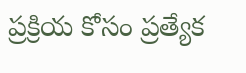ప్రక్రియ కోసం ప్రత్యేక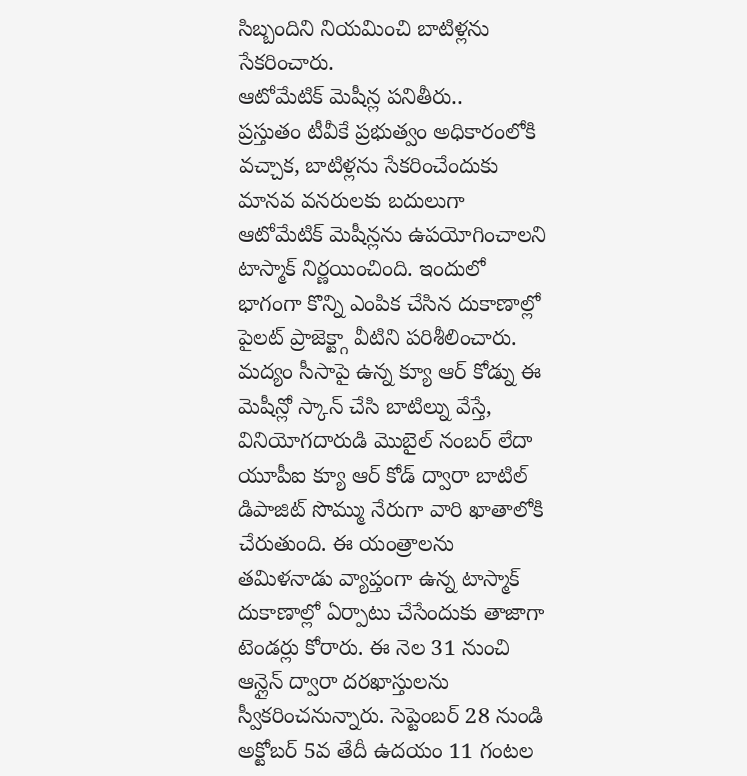సిబ్బందిని నియమించి బాటిళ్లను సేకరించారు.
ఆటోమేటిక్ మెషీన్ల పనితీరు..
ప్రస్తుతం టీవీకే ప్రభుత్వం అధికారంలోకి వచ్చాక, బాటిళ్లను సేకరించేందుకు మానవ వనరులకు బదులుగా ఆటోమేటిక్ మెషీన్లను ఉపయోగించాలని టాస్మాక్ నిర్ణయించింది. ఇందులో భాగంగా కొన్ని ఎంపిక చేసిన దుకాణాల్లో పైలట్ ప్రాజెక్ట్గా వీటిని పరిశీలించారు. మద్యం సీసాపై ఉన్న క్యూ ఆర్ కోడ్ను ఈ మెషీన్లో స్కాన్ చేసి బాటిల్ను వేస్తే, వినియోగదారుడి మొబైల్ నంబర్ లేదా యూపీఐ క్యూ ఆర్ కోడ్ ద్వారా బాటిల్ డిపాజిట్ సొమ్ము నేరుగా వారి ఖాతాలోకి చేరుతుంది. ఈ యంత్రాలను తమిళనాడు వ్యాప్తంగా ఉన్న టాస్మాక్ దుకాణాల్లో ఏర్పాటు చేసేందుకు తాజాగా టెండర్లు కోరారు. ఈ నెల 31 నుంచి ఆన్లైన్ ద్వారా దరఖాస్తులను స్వీకరించనున్నారు. సెప్టెంబర్ 28 నుండి అక్టోబర్ 5వ తేదీ ఉదయం 11 గంటల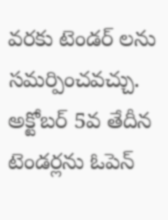వరకు టెండర్ లను సమర్పించవచ్చు. అక్టోబర్ 5వ తేదీన టెండర్లను ఓపెన్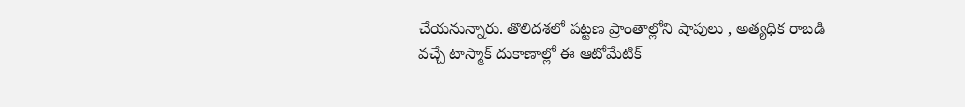చేయనున్నారు. తొలిదశలో పట్టణ ప్రాంతాల్లోని షాపులు , అత్యధిక రాబడి వచ్చే టాస్మాక్ దుకాణాల్లో ఈ ఆటోమేటిక్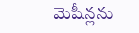మెషీన్లను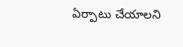ఏర్పాటు చేయాలని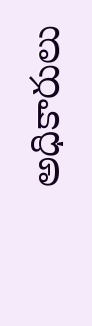అధికారులు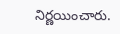నిర్ణయించారు.